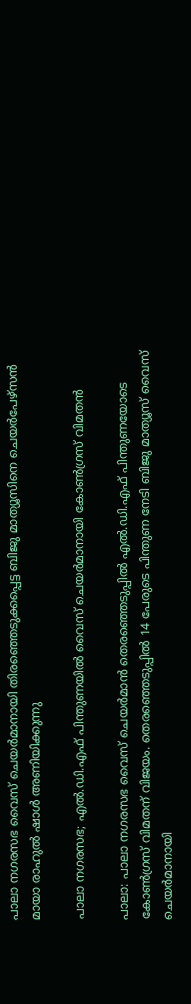പാലാ നഗരസഭ വൈസ് ചെയർമാനായി തിരഞ്ഞെടുക്കപ്പെട്ട ബിജു മാത്യൂസിനെ ചെയർപേഴ്‌സൻ മായാ രാഹുൽ ഷാൾ അണിയിക്കുന്നു

പാലാ നഗരസഭ; എൽ.ഡി.എഫ് പിന്തുണയിൽ വൈസ് ചെയർമാനായി കോൺഗ്രസ് വിമതൻ

പാലാ: പാലാ നഗരസഭ വൈസ് ചെയർമാൻ തെരഞ്ഞെടുപ്പിൽ എൽ.ഡി.എഫ് പിന്തുണയോടെ കോൺഗ്രസ് വിമതന് വിജയം. തെരഞ്ഞെടുപ്പിൽ 14 പേരുടെ പിന്തുണ നേടി ബിജു മാത്യൂസ് വൈസ് ചെയർമാനായി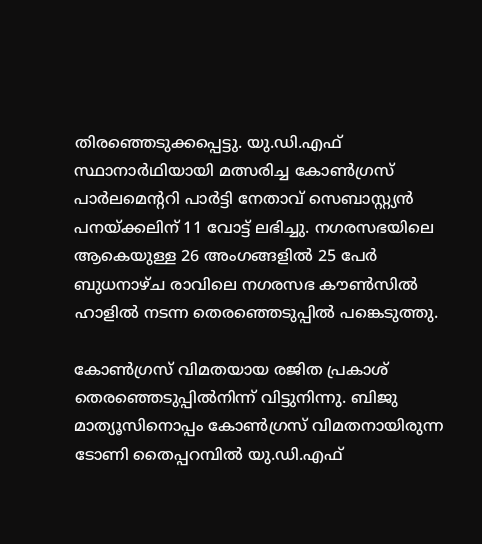തിരഞ്ഞെടുക്കപ്പെട്ടു. യു.ഡി.എഫ് സ്ഥാനാർഥിയായി മത്സരിച്ച കോൺഗ്രസ് പാർലമെന്‍ററി പാർട്ടി നേതാവ് സെബാസ്റ്റ്യൻ പനയ്ക്കലിന് 11 വോട്ട് ലഭിച്ചു. നഗരസഭയിലെ ആകെയുള്ള 26 അംഗങ്ങളിൽ 25 പേർ ബുധനാഴ്ച രാവിലെ നഗരസഭ കൗൺസിൽ ഹാളിൽ നടന്ന തെരഞ്ഞെടുപ്പിൽ പങ്കെടുത്തു.

കോൺഗ്രസ് വിമതയായ രജിത പ്രകാശ് തെരഞ്ഞെടുപ്പിൽനിന്ന് വിട്ടുനിന്നു. ബിജു മാത്യൂസിനൊപ്പം കോൺഗ്രസ് വിമതനായിരുന്ന ടോണി തൈപ്പറമ്പിൽ യു.ഡി.എഫ്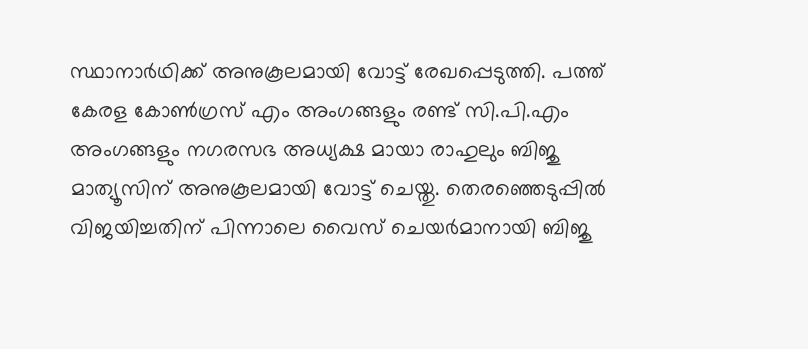സ്ഥാനാർഥിക്ക് അനുകൂലമായി വോട്ട് രേഖപ്പെടുത്തി. പത്ത് കേരള കോൺഗ്രസ് എം അംഗങ്ങളും രണ്ട് സി.പി.എം അംഗങ്ങളും നഗരസഭ അധ്യക്ഷ മായാ രാഹുലും ബിജു മാത്യൂസിന് അനുകൂലമായി വോട്ട് ചെയ്തു. തെരഞ്ഞെടുപ്പിൽ വിജയിച്ചതിന് പിന്നാലെ വൈസ് ചെയർമാനായി ബിജു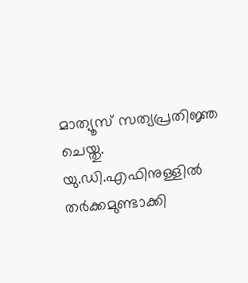മാത്യൂസ് സത്യപ്രതിജ്ഞ ചെയ്തു. യു.ഡി.എഫിനുള്ളിൽ തർക്കമുണ്ടാക്കി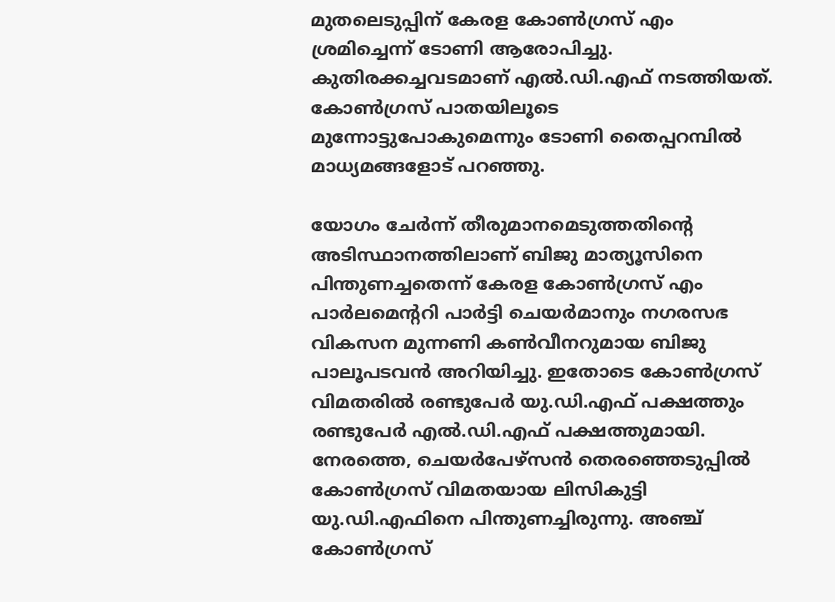മുതലെടുപ്പിന് കേരള കോൺഗ്രസ് എം ശ്രമിച്ചെന്ന് ടോണി ആരോപിച്ചു. കുതിരക്കച്ചവടമാണ് എൽ.ഡി.എഫ് നടത്തിയത്. കോൺഗ്രസ് പാതയിലൂടെ മുന്നോട്ടുപോകുമെന്നും ടോണി തൈപ്പറമ്പിൽ മാധ്യമങ്ങളോട് പറഞ്ഞു.

യോഗം ചേർന്ന് തീരുമാനമെടുത്തതിന്‍റെ അടിസ്ഥാനത്തിലാണ് ബിജു മാത്യൂസിനെ പിന്തുണച്ചതെന്ന് കേരള കോൺഗ്രസ് എം പാർലമെന്‍ററി പാർട്ടി ചെയർമാനും നഗരസഭ വികസന മുന്നണി കൺവീനറുമായ ബിജു പാലൂപടവൻ അറിയിച്ചു. ഇതോടെ കോൺഗ്രസ് വിമതരിൽ രണ്ടുപേർ യു.ഡി.എഫ് പക്ഷത്തും രണ്ടുപേർ എൽ.ഡി.എഫ് പക്ഷത്തുമാ‍യി. നേരത്തെ, ചെയർപേഴ്സൻ തെരഞ്ഞെടുപ്പിൽ കോൺഗ്രസ് വിമതയായ ലിസികുട്ടി യു.ഡി.എഫിനെ പിന്തുണച്ചിരുന്നു. അഞ്ച് കോൺഗ്രസ്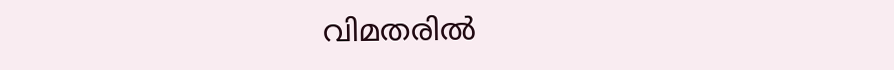വിമതരിൽ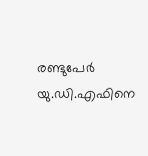രണ്ടുപേർ യു.ഡി.എഫിനെ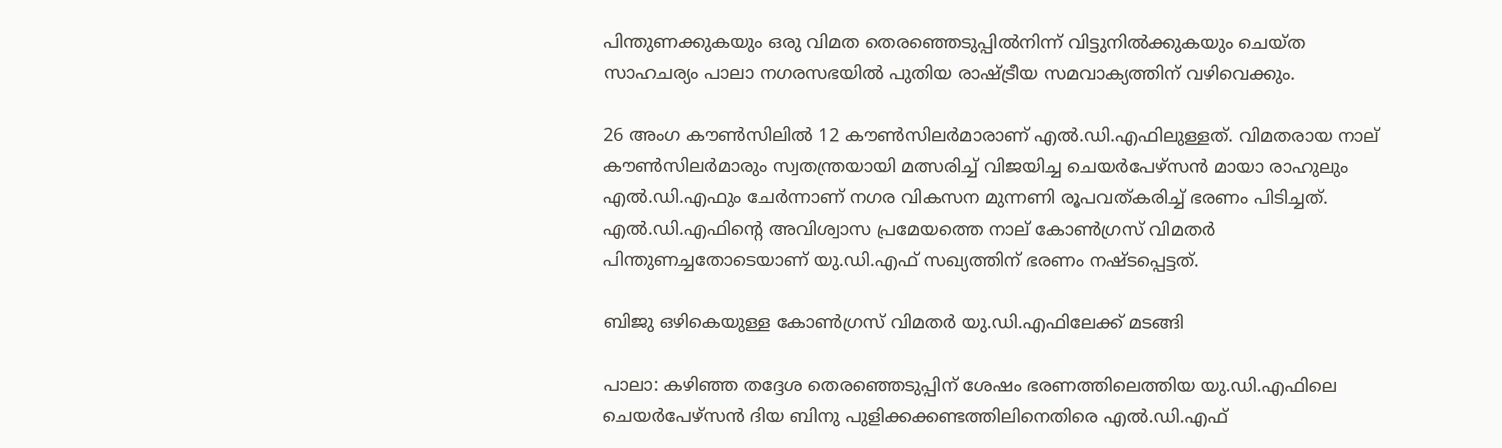പിന്തുണക്കുകയും ഒരു വിമത തെരഞ്ഞെടുപ്പിൽനിന്ന് വിട്ടുനിൽക്കുകയും ചെയ്ത സാഹചര്യം പാലാ നഗരസഭയിൽ പുതിയ രാഷ്ട്രീയ സമവാക്യത്തിന് വഴിവെക്കും.

26 അംഗ കൗൺസിലിൽ 12 കൗൺസിലർമാരാണ് എൽ.ഡി.എഫിലുള്ളത്. വിമതരായ നാല് കൗൺസിലർമാരും സ്വതന്ത്രയായി മത്സരിച്ച് വിജയിച്ച ചെയർപേഴ്‌സൻ മായാ രാഹുലും എൽ.ഡി.എഫും ചേർന്നാണ് നഗര വികസന മുന്നണി രൂപവത്കരിച്ച് ഭരണം പിടിച്ചത്. എൽ.ഡി.എഫിന്‍റെ അവിശ്വാസ പ്രമേയത്തെ നാല് കോൺഗ്രസ് വിമതർ പിന്തുണച്ചതോടെയാണ് യു.ഡി.എഫ് സഖ്യത്തിന് ഭരണം നഷ്ടപ്പെട്ടത്.

ബിജു ഒഴികെയുള്ള കോൺഗ്രസ് വിമതർ യു.ഡി.എഫിലേക്ക് മടങ്ങി

പാലാ: കഴിഞ്ഞ തദ്ദേശ തെരഞ്ഞെടുപ്പിന് ശേഷം ഭരണത്തിലെത്തിയ യു.ഡി.എഫിലെ ചെയര്‍പേഴ്‌സൻ ദിയ ബിനു പുളിക്കക്കണ്ടത്തിലിനെതിരെ എല്‍.ഡി.എഫ്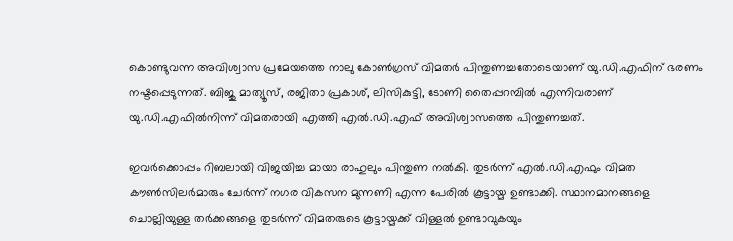കൊണ്ടുവന്ന അവിശ്വാസ പ്രമേയത്തെ നാലു കോണ്‍ഗ്രസ് വിമതര്‍ പിന്തുണച്ചതോടെയാണ് യു.ഡി.എഫിന് ഭരണം നഷ്ടപ്പെടുന്നത്. ബിജു മാത്യൂസ്, രജിതാ പ്രകാശ്, ലിസികുട്ടി, ടോണി തൈപ്പറമ്പിൽ എന്നിവരാണ് യു.ഡി.എഫിൽനിന്ന് വിമതരായി എത്തി എൽ.ഡി.എഫ് അവിശ്വാസത്തെ പിന്തുണച്ചത്.

ഇവർക്കൊപ്പം റിബലായി വിജയിച്ച മായാ രാഹുലും പിന്തുണ നൽകി. തുടർന്ന് എൽ.ഡി.എഫും വിമത കൗൺസിലർമാരും ചേർന്ന് നഗര വികസന മുന്നണി എന്ന പേരിൽ കൂട്ടായ്മ ഉണ്ടാക്കി. സ്ഥാനമാനങ്ങളെ ചൊല്ലിയുള്ള തർക്കങ്ങളെ തുടർന്ന് വിമതരുടെ കൂട്ടായ്മക്ക് വിള്ളൽ ഉണ്ടാവുകയും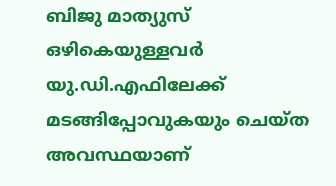ബിജു മാത്യുസ് ഒഴികെയുള്ളവർ യു.ഡി.എഫിലേക്ക് മടങ്ങിപ്പോവുകയും ചെയ്ത അവസ്ഥയാണ്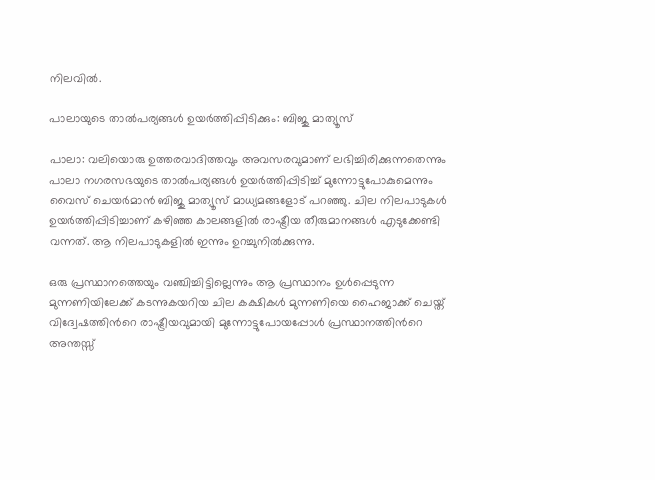നിലവിൽ.

പാലായുടെ താൽപര്യങ്ങൾ ഉയർത്തിപ്പിടിക്കും: ബിജു മാത്യൂസ്

പാലാ: വലിയൊരു ഉത്തരവാദിത്തവും അവസരവുമാണ് ലഭിച്ചിരിക്കുന്നതെന്നും പാലാ നഗരസഭയുടെ താൽപര്യങ്ങൾ ഉയർത്തിപ്പിടിച്ച് മുന്നോട്ടുപോകുമെന്നും വൈസ് ചെയർമാൻ ബിജു മാത്യൂസ് മാധ്യമങ്ങളോട് പറഞ്ഞു. ചില നിലപാടുകൾ ഉയർത്തിപ്പിടിച്ചാണ് കഴിഞ്ഞ കാലങ്ങളിൽ രാഷ്ട്രീയ തീരുമാനങ്ങൾ എടുക്കേണ്ടി വന്നത്. ആ നിലപാടുകളിൽ ഇന്നും ഉറച്ചുനിൽക്കുന്നു.

ഒരു പ്രസ്ഥാനത്തെയും വഞ്ചിച്ചിട്ടില്ലെന്നും ആ പ്രസ്ഥാനം ഉൾപ്പെടുന്ന മുന്നണിയിലേക്ക് കടന്നുകയറിയ ചില കക്ഷികൾ മുന്നണിയെ ഹൈജാക്ക് ചെയ്ത് വിദ്വേഷത്തിന്‍റെ രാഷ്ട്രീയവുമായി മുന്നോട്ടുപോയപ്പോൾ പ്രസ്ഥാനത്തിന്‍റെ അന്തസ്സ്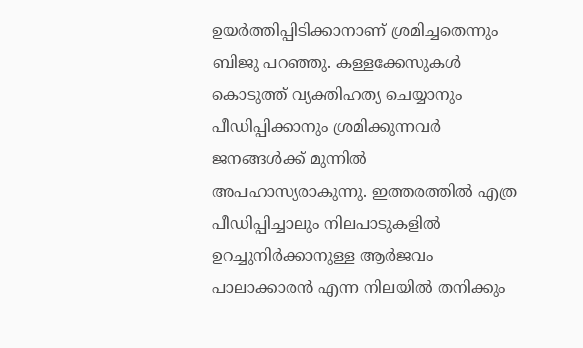ഉയർത്തിപ്പിടിക്കാനാണ് ശ്രമിച്ചതെന്നും ബിജു പറഞ്ഞു. കള്ളക്കേസുകൾ കൊടുത്ത് വ്യക്തിഹത്യ ചെയ്യാനും പീഡിപ്പിക്കാനും ശ്രമിക്കുന്നവർ ജനങ്ങൾക്ക് മുന്നിൽ അപഹാസ്യരാകുന്നു. ഇത്തരത്തിൽ എത്ര പീഡിപ്പിച്ചാലും നിലപാടുകളിൽ ഉറച്ചുനിർക്കാനുള്ള ആർജവം പാലാക്കാരൻ എന്ന നിലയിൽ തനിക്കും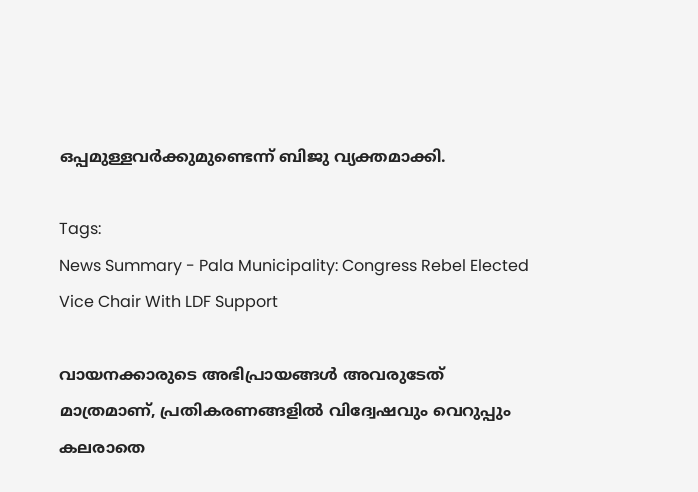ഒപ്പമുള്ളവർക്കുമുണ്ടെന്ന് ബിജു വ്യക്തമാക്കി.

Tags:
News Summary - Pala Municipality: Congress Rebel Elected Vice Chair With LDF Support

വായനക്കാരുടെ അഭിപ്രായങ്ങള്‍ അവരുടേത് മാത്രമാണ്, പ്രതികരണങ്ങളിൽ വിദ്വേഷവും വെറുപ്പും കലരാതെ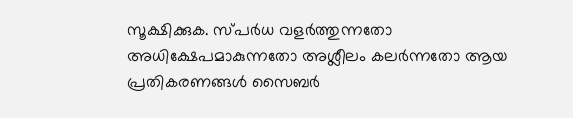സൂക്ഷിക്കുക. സ്പർധ വളർത്തുന്നതോ അധിക്ഷേപമാകുന്നതോ അശ്ലീലം കലർന്നതോ ആയ പ്രതികരണങ്ങൾ സൈബർ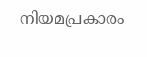നിയമപ്രകാരം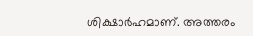ശിക്ഷാർഹമാണ്. അത്തരം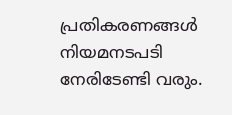പ്രതികരണങ്ങൾ നിയമനടപടി നേരിടേണ്ടി വരും.